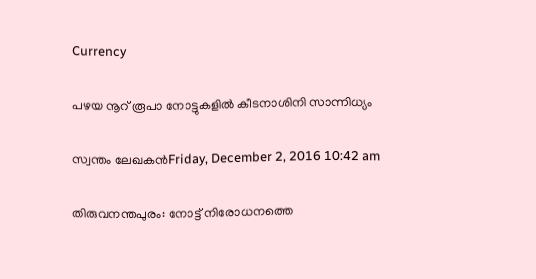Currency

പഴയ നൂറ് രൂപാ നോട്ടുകളില്‍ കീടനാശിനി സാന്നിധ്യം

സ്വന്തം ലേഖകന്‍Friday, December 2, 2016 10:42 am

തിരുവനന്തപുരം: നോട്ട് നിരോധനത്തെ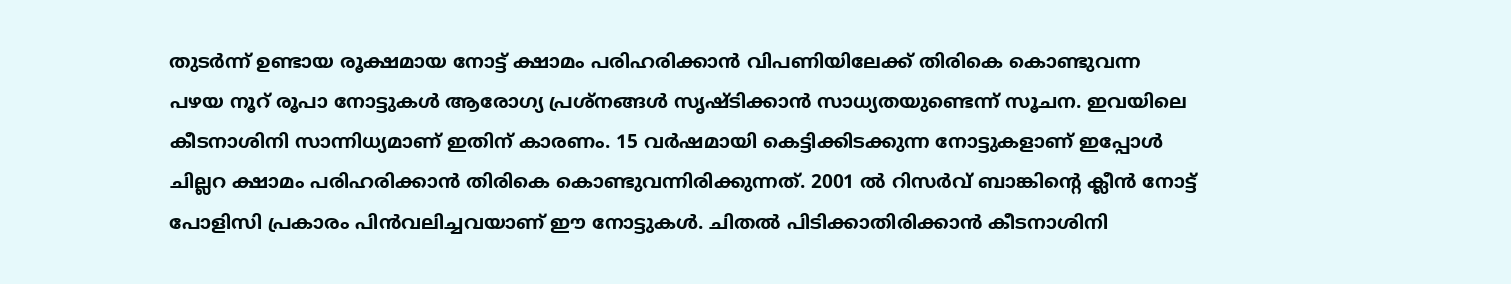തുടര്‍ന്ന് ഉണ്ടായ രൂക്ഷമായ നോട്ട് ക്ഷാമം പരിഹരിക്കാന്‍ വിപണിയിലേക്ക് തിരികെ കൊണ്ടുവന്ന പഴയ നൂറ് രൂപാ നോട്ടുകള്‍ ആരോഗ്യ പ്രശ്‌നങ്ങള്‍ സൃഷ്ടിക്കാന്‍ സാധ്യതയുണ്ടെന്ന് സൂചന. ഇവയിലെ കീടനാശിനി സാന്നിധ്യമാണ് ഇതിന് കാരണം. 15 വര്‍ഷമായി കെട്ടിക്കിടക്കുന്ന നോട്ടുകളാണ് ഇപ്പോള്‍ ചില്ലറ ക്ഷാമം പരിഹരിക്കാന്‍ തിരികെ കൊണ്ടുവന്നിരിക്കുന്നത്. 2001 ല്‍ റിസര്‍വ് ബാങ്കിന്റെ ക്ലീന്‍ നോട്ട് പോളിസി പ്രകാരം പിന്‍വലിച്ചവയാണ് ഈ നോട്ടുകള്‍. ചിതല്‍ പിടിക്കാതിരിക്കാന്‍ കീടനാശിനി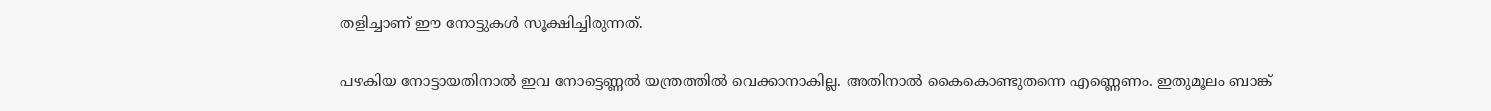തളിച്ചാണ് ഈ നോട്ടുകള്‍ സൂക്ഷിച്ചിരുന്നത്.

പഴകിയ നോട്ടായതിനാല്‍ ഇവ നോട്ടെണ്ണല്‍ യന്ത്രത്തില്‍ വെക്കാനാകില്ല. അതിനാല്‍ കൈകൊണ്ടുതന്നെ എണ്ണെണം. ഇതുമൂലം ബാങ്ക്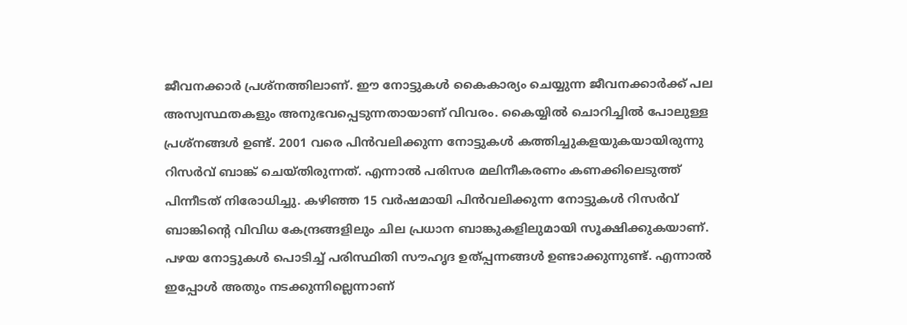ജീവനക്കാര്‍ പ്രശ്‌നത്തിലാണ്. ഈ നോട്ടുകള്‍ കൈകാര്യം ചെയ്യുന്ന ജീവനക്കാര്‍ക്ക് പല അസ്വസ്ഥതകളും അനുഭവപ്പെടുന്നതായാണ് വിവരം. കൈയ്യില്‍ ചൊറിച്ചില്‍ പോലുള്ള പ്രശ്‌നങ്ങള്‍ ഉണ്ട്. 2001 വരെ പിന്‍വലിക്കുന്ന നോട്ടുകള്‍ കത്തിച്ചുകളയുകയായിരുന്നു റിസര്‍വ് ബാങ്ക് ചെയ്തിരുന്നത്. എന്നാല്‍ പരിസര മലിനീകരണം കണക്കിലെടുത്ത് പിന്നീടത് നിരോധിച്ചു. കഴിഞ്ഞ 15 വര്‍ഷമായി പിന്‍വലിക്കുന്ന നോട്ടുകള്‍ റിസര്‍വ് ബാങ്കിന്റെ വിവിധ കേന്ദ്രങ്ങളിലും ചില പ്രധാന ബാങ്കുകളിലുമായി സൂക്ഷിക്കുകയാണ്. പഴയ നോട്ടുകള്‍ പൊടിച്ച് പരിസ്ഥിതി സൗഹൃദ ഉത്പ്പന്നങ്ങള്‍ ഉണ്ടാക്കുന്നുണ്ട്. എന്നാല്‍ ഇപ്പോള്‍ അതും നടക്കുന്നില്ലെന്നാണ്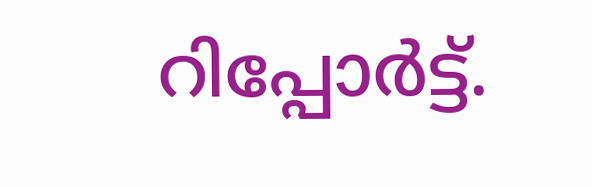റിപ്പോര്‍ട്ട്.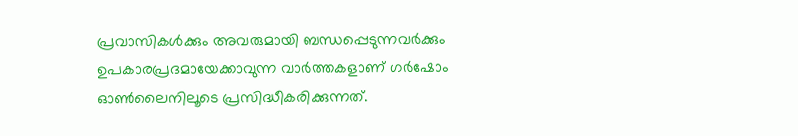പ്രവാസികൾക്കും അവരുമായി ബന്ധപ്പെടുന്നവർക്കും ഉപകാരപ്രദമായേക്കാവുന്ന വാർത്തകളാണ് ഗർഷോം ഓൺലൈനിലൂടെ പ്രസിദ്ധീകരിക്കുന്നത്.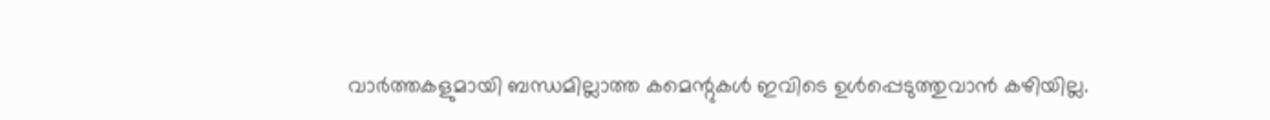വാർത്തകളുമായി ബന്ധമില്ലാത്ത കമെന്റുകൾ ഇവിടെ ഉൾപ്പെടുത്തുവാൻ കഴിയില്ല.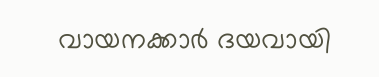വായനക്കാർ ദയവായി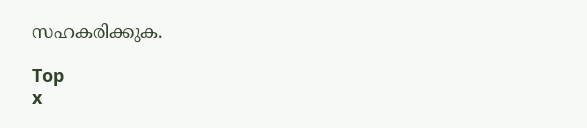സഹകരിക്കുക.

Top
x